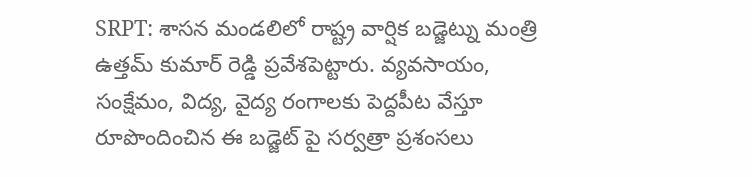SRPT: శాసన మండలిలో రాష్ట్ర వార్షిక బడ్జెట్ను మంత్రి ఉత్తమ్ కుమార్ రెడ్డి ప్రవేశపెట్టారు. వ్యవసాయం, సంక్షేమం, విద్య, వైద్య రంగాలకు పెద్దపీట వేస్తూ రూపొందించిన ఈ బడ్జెట్ పై సర్వత్రా ప్రశంసలు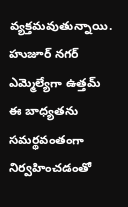వ్యక్తమవుతున్నాయి. హుజూర్ నగర్ ఎమ్మెల్యేగా ఉత్తమ్ ఈ బాధ్యతను సమర్థవంతంగా నిర్వహించడంతో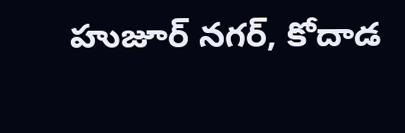హుజూర్ నగర్, కోదాడ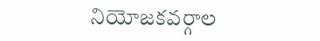నియోజకవర్గాల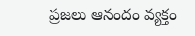ప్రజలు ఆనందం వ్యక్తం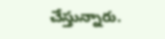చేస్తున్నారు.